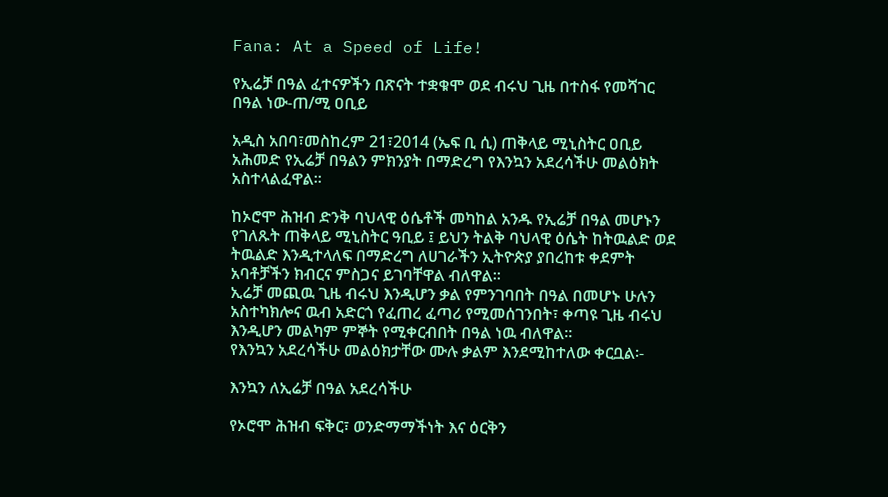Fana: At a Speed of Life!

የኢሬቻ በዓል ፈተናዎችን በጽናት ተቋቁሞ ወደ ብሩህ ጊዜ በተስፋ የመሻገር በዓል ነው-ጠ/ሚ ዐቢይ

አዲስ አበባ፣መስከረም 21፣2014 (ኤፍ ቢ ሲ) ጠቅላይ ሚኒስትር ዐቢይ አሕመድ የኢሬቻ በዓልን ምክንያት በማድረግ የእንኳን አደረሳችሁ መልዕክት አስተላልፈዋል፡፡

ከኦሮሞ ሕዝብ ድንቅ ባህላዊ ዕሴቶች መካከል አንዱ የኢሬቻ በዓል መሆኑን የገለጹት ጠቅላይ ሚኒስትር ዓቢይ ፤ ይህን ትልቅ ባህላዊ ዕሴት ከትዉልድ ወደ ትዉልድ እንዲተላለፍ በማድረግ ለሀገራችን ኢትዮጵያ ያበረከቱ ቀደምት አባቶቻችን ክብርና ምስጋና ይገባቸዋል ብለዋል፡፡
ኢሬቻ መጪዉ ጊዜ ብሩህ እንዲሆን ቃል የምንገባበት በዓል በመሆኑ ሁሉን አስተካክሎና ዉብ አድርጎ የፈጠረ ፈጣሪ የሚመሰገንበት፣ ቀጣዩ ጊዜ ብሩህ እንዲሆን መልካም ምኞት የሚቀርብበት በዓል ነዉ ብለዋል፡፡
የእንኳን አደረሳችሁ መልዕክታቸው ሙሉ ቃልም እንደሚከተለው ቀርቧል፡-

እንኳን ለኢሬቻ በዓል አደረሳችሁ

የኦሮሞ ሕዝብ ፍቅር፣ ወንድማማችነት እና ዕርቅን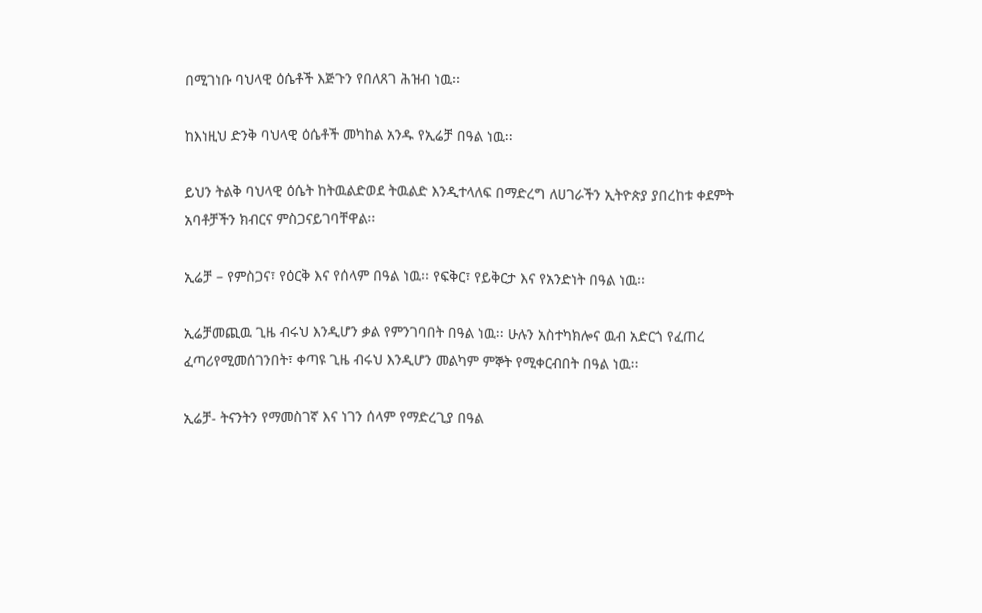በሚገነቡ ባህላዊ ዕሴቶች እጅጉን የበለጸገ ሕዝብ ነዉ፡፡

ከእነዚህ ድንቅ ባህላዊ ዕሴቶች መካከል አንዱ የኢሬቻ በዓል ነዉ፡፡

ይህን ትልቅ ባህላዊ ዕሴት ከትዉልድወደ ትዉልድ እንዲተላለፍ በማድረግ ለሀገራችን ኢትዮጵያ ያበረከቱ ቀደምት አባቶቻችን ክብርና ምስጋናይገባቸዋል፡፡

ኢሬቻ – የምስጋና፣ የዕርቅ እና የሰላም በዓል ነዉ፡፡ የፍቅር፣ የይቅርታ እና የአንድነት በዓል ነዉ፡፡

ኢሬቻመጪዉ ጊዜ ብሩህ እንዲሆን ቃል የምንገባበት በዓል ነዉ፡፡ ሁሉን አስተካክሎና ዉብ አድርጎ የፈጠረ ፈጣሪየሚመሰገንበት፣ ቀጣዩ ጊዜ ብሩህ እንዲሆን መልካም ምኞት የሚቀርብበት በዓል ነዉ፡፡

ኢሬቻ- ትናንትን የማመስገኛ እና ነገን ሰላም የማድረጊያ በዓል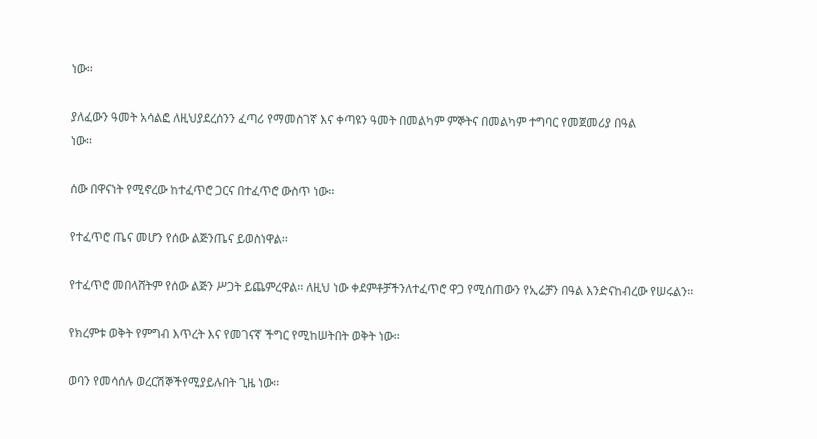ነው፡፡

ያለፈውን ዓመት አሳልፎ ለዚህያደረሰንን ፈጣሪ የማመስገኛ እና ቀጣዩን ዓመት በመልካም ምኞትና በመልካም ተግባር የመጀመሪያ በዓል
ነው፡፡

ሰው በዋናነት የሚኖረው ከተፈጥሮ ጋርና በተፈጥሮ ውስጥ ነው፡፡

የተፈጥሮ ጤና መሆን የሰው ልጅንጤና ይወስነዋል፡፡

የተፈጥሮ መበላሸትም የሰው ልጅን ሥጋት ይጨምረዋል፡፡ ለዚህ ነው ቀደምቶቻችንለተፈጥሮ ዋጋ የሚሰጠውን የኢሬቻን በዓል እንድናከብረው የሠሩልን፡፡

የክረምቱ ወቅት የምግብ እጥረት እና የመገናኛ ችግር የሚከሠትበት ወቅት ነው፡፡

ወባን የመሳሰሉ ወረርሽኞችየሚያይሉበት ጊዜ ነው፡፡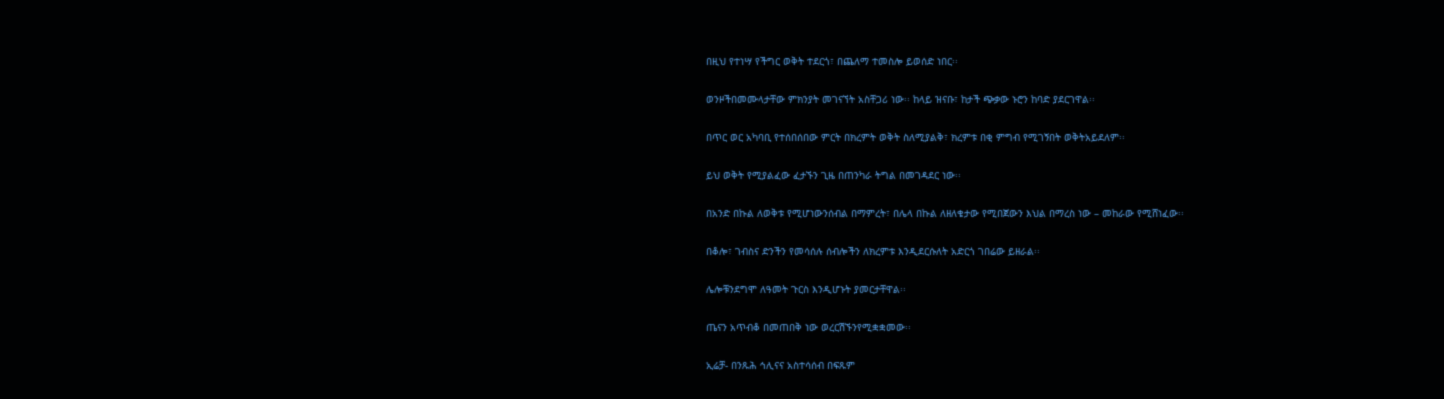በዚህ የተነሣ የችግር ወቅት ተደርጎ፣ በጨለማ ተመስሎ ይወሰድ ነበር፡፡

ወንዞችበመሙላታቸው ምክንያት መገናኘት አስቸጋሪ ነው፡፡ ከላይ ዝናቡ፣ ከታች ጭቃው ኑሮን ከባድ ያደርገዋል፡፡

በጥር ወር አካባቢ የተሰበሰበው ምርት በክረምት ወቅት ስለሚያልቅ፣ ክረምቱ በቂ ምግብ የሚገኝበት ወቅትአይደለም፡፡

ይህ ወቅት የሚያልፈው ፈታኙን ጊዜ በጠንካራ ትግል በመገዳደር ነው፡፡

በአንድ በኩል ለወቅቱ የሚሆነውንሰብል በማምረት፣ በሌላ በኩል ለዘለቄታው የሚበጀውን እህል በማረስ ነው – መከራው የሚሸነፈው፡፡

በቆሎ፣ ገብስና ድንችን የመሳሰሉ ሰብሎችን ለክረምቱ እንዲደርሱለት አድርጎ ገበሬው ይዘራል፡፡

ሌሎቹንደግሞ ለዓመት ጉርስ እንዲሆኑት ያመርታቸዋል፡፡

ጤናን አጥብቆ በመጠበቅ ነው ወረርሽኙንየሚቋቋመው፡፡

ኢሬቻ- በንጹሕ ኅሊናና አስተሳሰብ በፍጹም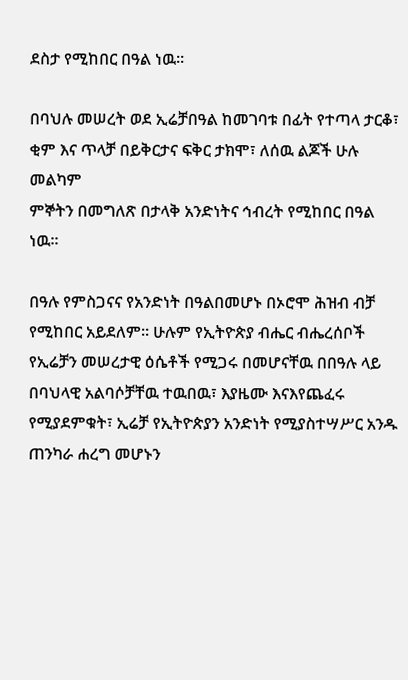ደስታ የሚከበር በዓል ነዉ፡፡

በባህሉ መሠረት ወደ ኢሬቻበዓል ከመገባቱ በፊት የተጣላ ታርቆ፣ ቂም እና ጥላቻ በይቅርታና ፍቅር ታክሞ፣ ለሰዉ ልጆች ሁሉ መልካም
ምኞትን በመግለጽ በታላቅ አንድነትና ኅብረት የሚከበር በዓል ነዉ፡፡

በዓሉ የምስጋናና የአንድነት በዓልበመሆኑ በኦሮሞ ሕዝብ ብቻ የሚከበር አይደለም፡፡ ሁሉም የኢትዮጵያ ብሔር ብሔረሰቦች የኢሬቻን መሠረታዊ ዕሴቶች የሚጋሩ በመሆናቸዉ በበዓሉ ላይ በባህላዊ አልባሶቻቸዉ ተዉበዉ፣ እያዜሙ እናእየጨፈሩ የሚያደምቁት፣ ኢሬቻ የኢትዮጵያን አንድነት የሚያስተሣሥር አንዱ ጠንካራ ሐረግ መሆኑን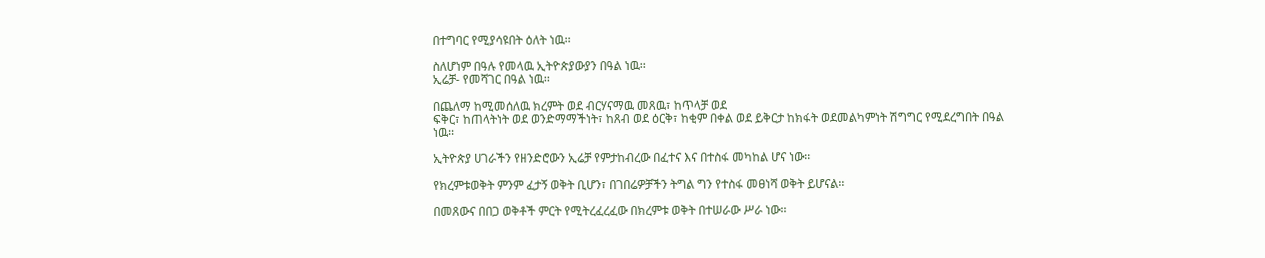በተግባር የሚያሳዩበት ዕለት ነዉ፡፡

ስለሆነም በዓሉ የመላዉ ኢትዮጵያውያን በዓል ነዉ፡፡
ኢሬቻ- የመሻገር በዓል ነዉ፡፡

በጨለማ ከሚመሰለዉ ክረምት ወደ ብርሃናማዉ መጸዉ፣ ከጥላቻ ወደ
ፍቅር፣ ከጠላትነት ወደ ወንድማማችነት፣ ከጸብ ወደ ዕርቅ፣ ከቂም በቀል ወደ ይቅርታ ከክፋት ወደመልካምነት ሽግግር የሚደረግበት በዓል ነዉ፡፡

ኢትዮጵያ ሀገራችን የዘንድሮውን ኢሬቻ የምታከብረው በፈተና እና በተስፋ መካከል ሆና ነው፡፡

የክረምቱወቅት ምንም ፈታኝ ወቅት ቢሆን፣ በገበሬዎቻችን ትግል ግን የተስፋ መፀነሻ ወቅት ይሆናል፡፡

በመጸውና በበጋ ወቅቶች ምርት የሚትረፈረፈው በክረምቱ ወቅት በተሠራው ሥራ ነው፡፡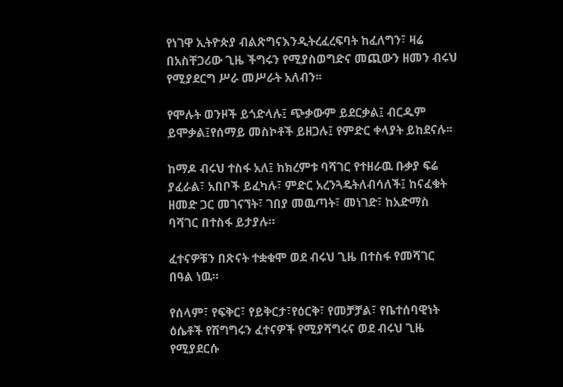የነገዋ ኢትዮጵያ ብልጽግናእንዲትረፈረፍባት ከፈለግን፣ ዛሬ በአስቸጋሪው ጊዜ ችግሩን የሚያስወግድና መጪውን ዘመን ብሩህ
የሚያደርግ ሥራ መሥራት አለብን፡፡

የሞሉት ወንዞች ይጎድላሉ፤ ጭቃውም ይደርቃል፤ ብርዱም ይሞቃል፤የሰማይ መስኮቶች ይዘጋሉ፤ የምድር ቀላያት ይከደናሉ፡፡

ከማዶ ብሩህ ተስፋ አለ፤ ከክረምቱ ባሻገር የተዘራዉ ቡቃያ ፍሬ ያፈራል፣ አበቦች ይፈካሉ፣ ምድር አረንጓዴትለብሳለች፤ ከናፈቁት ዘመድ ጋር መገናኘት፣ ገበያ መዉጣት፣ መነገድ፣ ከአድማስ ባሻገር በተስፋ ይታያሉ።

ፈተናዎቹን በጽናት ተቋቁሞ ወደ ብሩህ ጊዜ በተስፋ የመሻገር በዓል ነዉ።

የሰላም፣ የፍቅር፣ የይቅርታ፣የዕርቅ፣ የመቻቻል፣ የቤተሰባዊነት ዕሴቶች የሽግግሩን ፈተናዎች የሚያሻግሩና ወደ ብሩህ ጊዜ የሚያደርሱ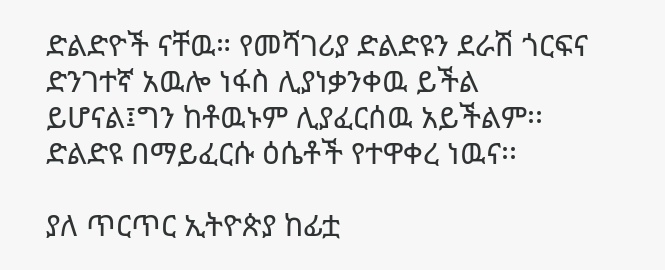ድልድዮች ናቸዉ። የመሻገሪያ ድልድዩን ደራሽ ጎርፍና ድንገተኛ አዉሎ ነፋስ ሊያነቃንቀዉ ይችል ይሆናል፤ግን ከቶዉኑም ሊያፈርሰዉ አይችልም፡፡ ድልድዩ በማይፈርሱ ዕሴቶች የተዋቀረ ነዉና፡፡

ያለ ጥርጥር ኢትዮጵያ ከፊቷ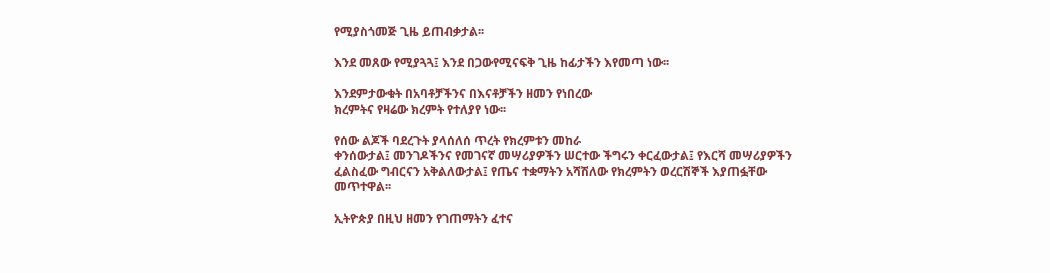የሚያስጎመጅ ጊዜ ይጠብቃታል፡፡

እንደ መጸው የሚያጓጓ፤ እንደ በጋውየሚናፍቅ ጊዜ ከፊታችን እየመጣ ነው፡፡

እንደምታውቁት በአባቶቻችንና በእናቶቻችን ዘመን የነበረው
ክረምትና የዛሬው ክረምት የተለያየ ነው፡፡

የሰው ልጆች ባደረጉት ያላሰለሰ ጥረት የክረምቱን መከራ
ቀንሰውታል፤ መንገዶችንና የመገናኛ መሣሪያዎችን ሠርተው ችግሩን ቀርፈውታል፤ የእርሻ መሣሪያዎችን
ፈልስፈው ግብርናን አቅልለውታል፤ የጤና ተቋማትን አሻሽለው የክረምትን ወረርሽኞች እያጠፏቸው
መጥተዋል፡፡

ኢትዮጵያ በዚህ ዘመን የገጠማትን ፈተና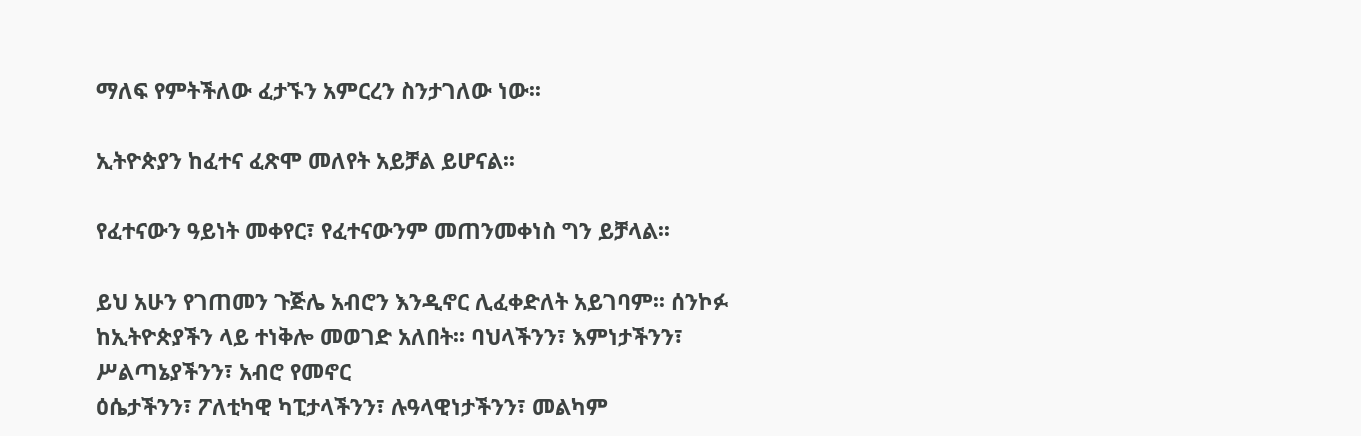ማለፍ የምትችለው ፈታኙን አምርረን ስንታገለው ነው፡፡

ኢትዮጵያን ከፈተና ፈጽሞ መለየት አይቻል ይሆናል፡፡

የፈተናውን ዓይነት መቀየር፣ የፈተናውንም መጠንመቀነስ ግን ይቻላል፡፡

ይህ አሁን የገጠመን ጉጅሌ አብሮን እንዲኖር ሊፈቀድለት አይገባም፡፡ ሰንኮፉ ከኢትዮጵያችን ላይ ተነቅሎ መወገድ አለበት፡፡ ባህላችንን፣ እምነታችንን፣ ሥልጣኔያችንን፣ አብሮ የመኖር
ዕሴታችንን፣ ፖለቲካዊ ካፒታላችንን፣ ሉዓላዊነታችንን፣ መልካም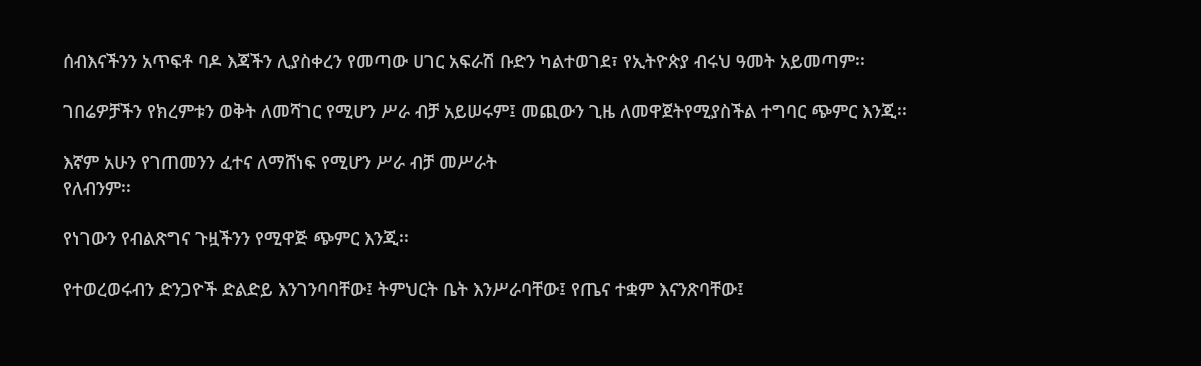ሰብእናችንን አጥፍቶ ባዶ እጃችን ሊያስቀረን የመጣው ሀገር አፍራሽ ቡድን ካልተወገደ፣ የኢትዮጵያ ብሩህ ዓመት አይመጣም፡፡

ገበሬዎቻችን የክረምቱን ወቅት ለመሻገር የሚሆን ሥራ ብቻ አይሠሩም፤ መጪውን ጊዜ ለመዋጀትየሚያስችል ተግባር ጭምር እንጂ፡፡

እኛም አሁን የገጠመንን ፈተና ለማሸነፍ የሚሆን ሥራ ብቻ መሥራት
የለብንም፡፡

የነገውን የብልጽግና ጉዟችንን የሚዋጅ ጭምር እንጂ፡፡

የተወረወሩብን ድንጋዮች ድልድይ እንገንባባቸው፤ ትምህርት ቤት እንሥራባቸው፤ የጤና ተቋም እናንጽባቸው፤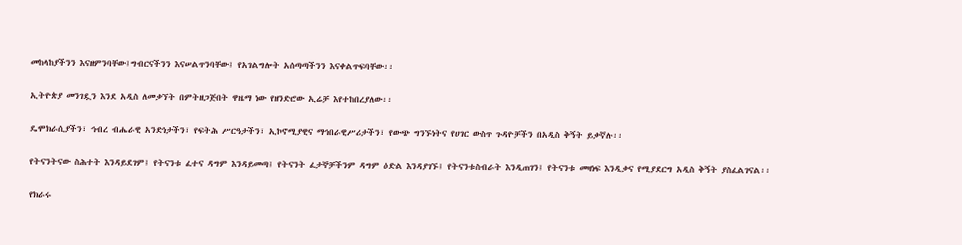መከላከያችንን እናዘምንባቸው፤ግብርናችንን እናሠልጥንባቸው፤ የአገልግሎት አሰጣጣችንን እናቀልጥፍባቸው፡፡

ኢትዮጵያ መንገዷን እንደ አዲስ ለመቃኘት በምትዘጋጅበት ዋዜማ ነው የዘንድሮው ኢሬቻ እየተከበረያለው፡፡

ዴሞክራሲያችን፣ ኅብረ ብሔራዊ አንድነታችን፣ የፍትሕ ሥርዓታችን፣ ኢኮኖሚያዊና ማኅበራዊሥሪታችን፣ የውጭ ግንኙነትና የሀገር ውስጥ ጉዳዮቻችን በአዲስ ቅኝት ይቃኛሉ፡፡

የትናንትናው ስሕተት እንዳይደገም፤ የትናንቱ ፈተና ዳግም እንዳይመጣ፤ የትናንት ፈታኞቻችንም ዳግም ዕድል እንዳያገኙ፤ የትናንቱስብራት እንዲጠገን፤ የትናንቱ መዛነፍ እንዲቃና የሚያደርግ አዲስ ቅኝት ያስፈልገናል፡፡

የክራሩ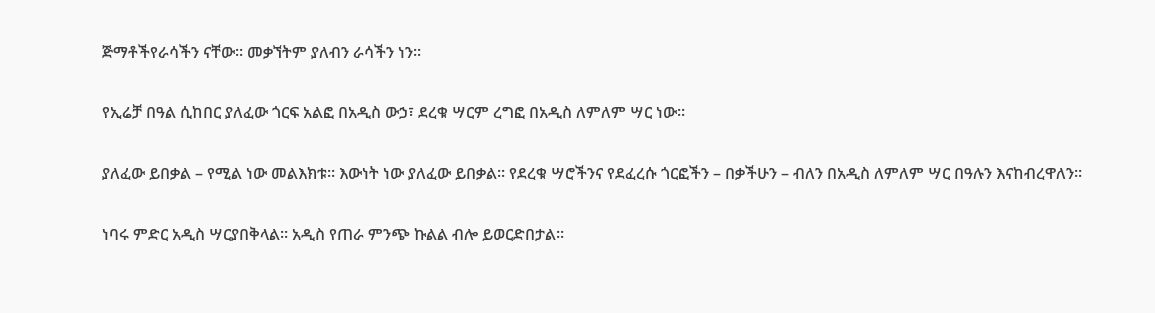ጅማቶችየራሳችን ናቸው፡፡ መቃኘትም ያለብን ራሳችን ነን፡፡

የኢሬቻ በዓል ሲከበር ያለፈው ጎርፍ አልፎ በአዲስ ውኃ፣ ደረቁ ሣርም ረግፎ በአዲስ ለምለም ሣር ነው፡፡

ያለፈው ይበቃል – የሚል ነው መልእክቱ፡፡ እውነት ነው ያለፈው ይበቃል፡፡ የደረቁ ሣሮችንና የደፈረሱ ጎርፎችን – በቃችሁን – ብለን በአዲስ ለምለም ሣር በዓሉን እናከብረዋለን፡፡

ነባሩ ምድር አዲስ ሣርያበቅላል፡፡ አዲስ የጠራ ምንጭ ኩልል ብሎ ይወርድበታል፡፡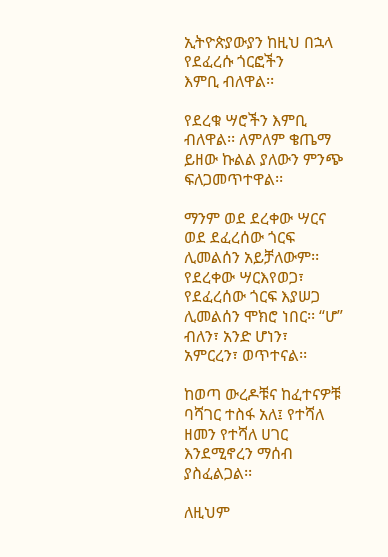ኢትዮጵያውያን ከዚህ በኋላ የደፈረሱ ጎርፎችን
እምቢ ብለዋል፡፡

የደረቁ ሣሮችን እምቢ ብለዋል፡፡ ለምለም ቄጤማ ይዘው ኩልል ያለውን ምንጭ ፍለጋመጥተዋል፡፡

ማንም ወደ ደረቀው ሣርና ወደ ደፈረሰው ጎርፍ ሊመልሰን አይቻለውም፡፡ የደረቀው ሣርእየወጋ፣ የደፈረሰው ጎርፍ እያሠጋ ሊመልሰን ሞክሮ ነበር፡፡ “ሆ” ብለን፣ አንድ ሆነን፣ አምርረን፣ ወጥተናል፡፡

ከወጣ ውረዶቹና ከፈተናዎቹ ባሻገር ተስፋ አለ፤ የተሻለ ዘመን የተሻለ ሀገር እንደሚኖረን ማሰብ ያስፈልጋል፡፡

ለዚህም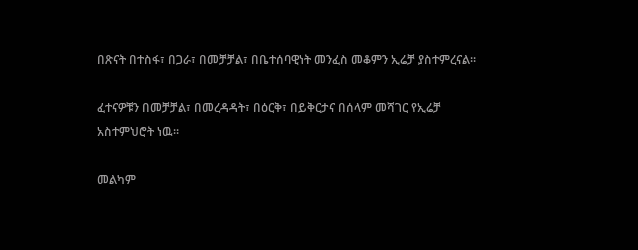በጽናት በተስፋ፣ በጋራ፣ በመቻቻል፣ በቤተሰባዊነት መንፈስ መቆምን ኢሬቻ ያስተምረናል።

ፈተናዎቹን በመቻቻል፣ በመረዳዳት፣ በዕርቅ፣ በይቅርታና በሰላም መሻገር የኢሬቻ አስተምህሮት ነዉ፡፡

መልካም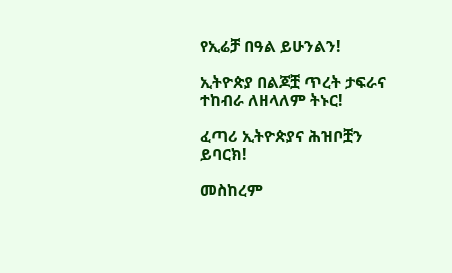የኢሬቻ በዓል ይሁንልን!

ኢትዮጵያ በልጆቿ ጥረት ታፍራና ተከብራ ለዘላለም ትኑር!

ፈጣሪ ኢትዮጵያና ሕዝቦቿን ይባርክ!

መስከረም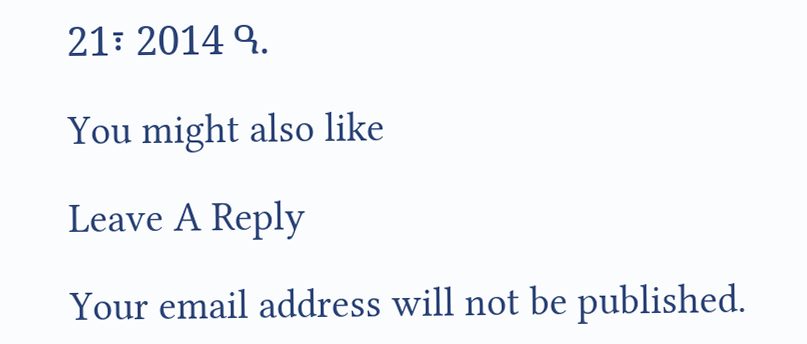21፣ 2014 ዓ.

You might also like

Leave A Reply

Your email address will not be published.